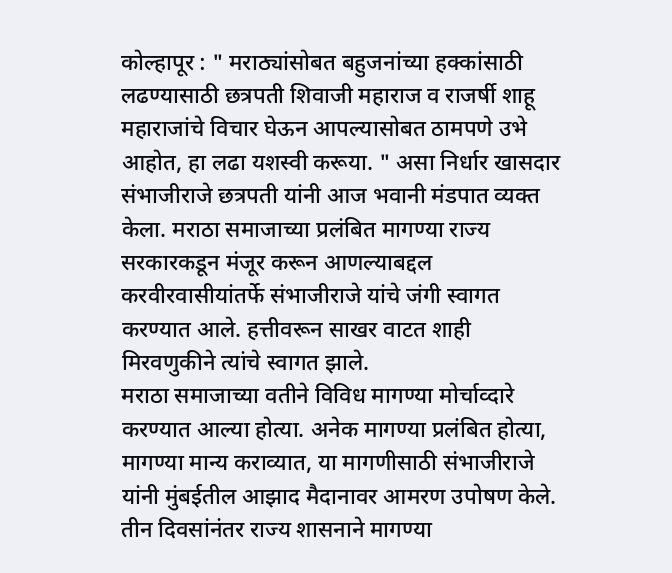कोल्हापूर : " मराठ्यांसोबत बहुजनांच्या हक्कांसाठी लढण्यासाठी छत्रपती शिवाजी महाराज व राजर्षी शाहू महाराजांचे विचार घेऊन आपल्यासोबत ठामपणे उभे आहोत, हा लढा यशस्वी करूया. " असा निर्धार खासदार संभाजीराजे छत्रपती यांनी आज भवानी मंडपात व्यक्त केला. मराठा समाजाच्या प्रलंबित मागण्या राज्य सरकारकडून मंजूर करून आणल्याबद्दल करवीरवासीयांतर्फे संभाजीराजे यांचे जंगी स्वागत करण्यात आले. हत्तीवरून साखर वाटत शाही मिरवणुकीने त्यांचे स्वागत झाले.
मराठा समाजाच्या वतीने विविध मागण्या मोर्चाव्दारे करण्यात आल्या होत्या. अनेक मागण्या प्रलंबित होत्या, मागण्या मान्य कराव्यात, या मागणीसाठी संभाजीराजे यांनी मुंबईतील आझाद मैदानावर आमरण उपोषण केले. तीन दिवसांनंतर राज्य शासनाने मागण्या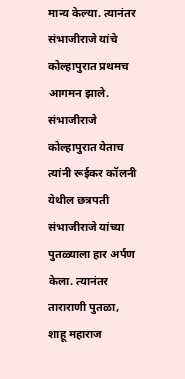मान्य केल्या. त्यानंतर संभाजीराजे यांचे कोल्हापुरात प्रथमच आगमन झाले.
संभाजीराजे कोल्हापुरात येताच त्यांनी रूईकर कॉलनी येथील छत्रपती संभाजीराजे यांच्या पुतळ्याला हार अर्पण केला. त्यानंतर ताराराणी पुतळा, शाहू महाराज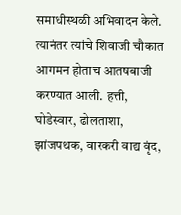समाधीस्थळी अभिवादन केले. त्यानंतर त्यांचे शिवाजी चौकात आगमन होताच आतषबाजी करण्यात आली. हत्ती, घोडेस्वार, ढोलताशा, झांजपथक, वारकरी वाद्य वृंद,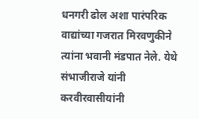धनगरी ढोल अशा पारंपरिक वाद्यांच्या गजरात मिरवणुकीने त्यांना भवानी मंडपात नेले. येथे संभाजीराजे यांनी करवीरवासीयांनी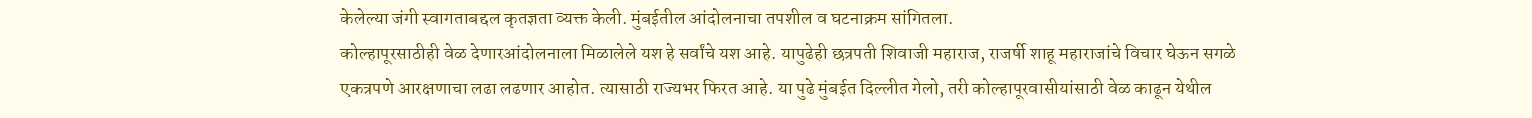केलेल्या जंगी स्वागताबद्दल कृतज्ञता व्यक्त केली. मुंबईतील आंदोलनाचा तपशील व घटनाक्रम सांगितला.
कोल्हापूरसाठीही वेळ देणारआंदोलनाला मिळालेले यश हे सर्वांचे यश आहे. यापुढेही छत्रपती शिवाजी महाराज, राजर्षी शाहू महाराजांचे विचार घेऊन सगळे एकत्रपणे आरक्षणाचा लढा लढणार आहोत. त्यासाठी राज्यभर फिरत आहे. या पुढे मुंबईत दिल्लीत गेलो, तरी कोल्हापूरवासीयांसाठी वेळ काढून येथील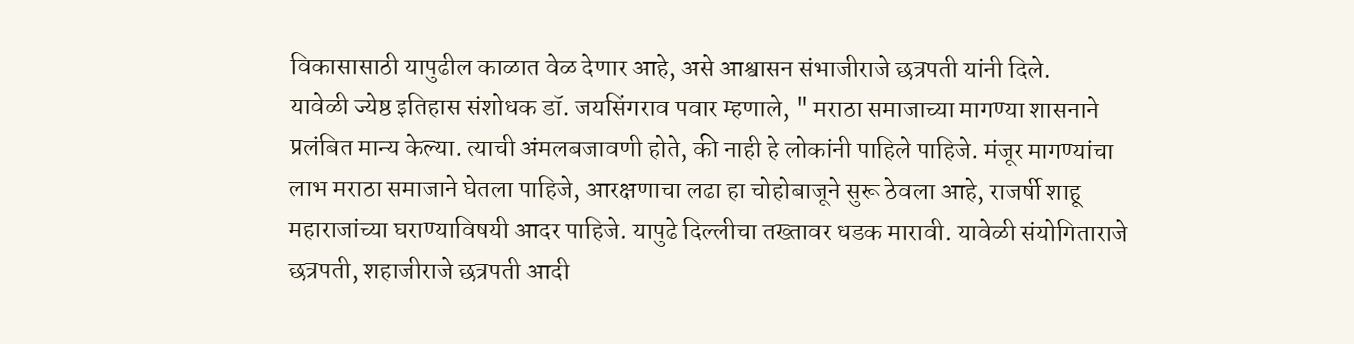विकासासाठी यापुढील काळात वेळ देणार आहे, असे आश्वासन संभाजीराजे छत्रपती यांनी दिले.
यावेळी ज्येष्ठ इतिहास संशोधक डॉ. जयसिंगराव पवार म्हणाले, " मराठा समाजाच्या मागण्या शासनाने प्रलंबित मान्य केल्या. त्याची अंमलबजावणी होते, की नाही हे लोकांनी पाहिले पाहिजे. मंजूर मागण्यांचा लाभ मराठा समाजाने घेतला पाहिजे, आरक्षणाचा लढा हा चोहोबाजूने सुरू ठेवला आहे, राजर्षी शाहू महाराजांच्या घराण्याविषयी आदर पाहिजे. यापुढे दिल्लीचा तख्तावर धडक मारावी. यावेळी संयोगिताराजे छत्रपती, शहाजीराजे छत्रपती आदी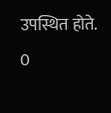उपस्थित होते.
0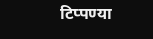टिप्पण्या